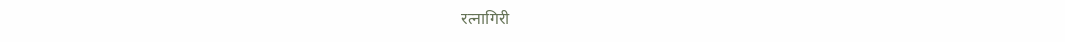रत्नागिरी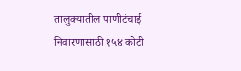तालुक्यातील पाणीटंचाई निवारणासाठी १५४ कोटी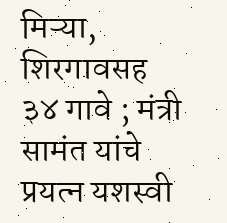मिऱ्या, शिरगावसह ३४ गावे ; मंत्री सामंत यांचे प्रयत्न यशस्वी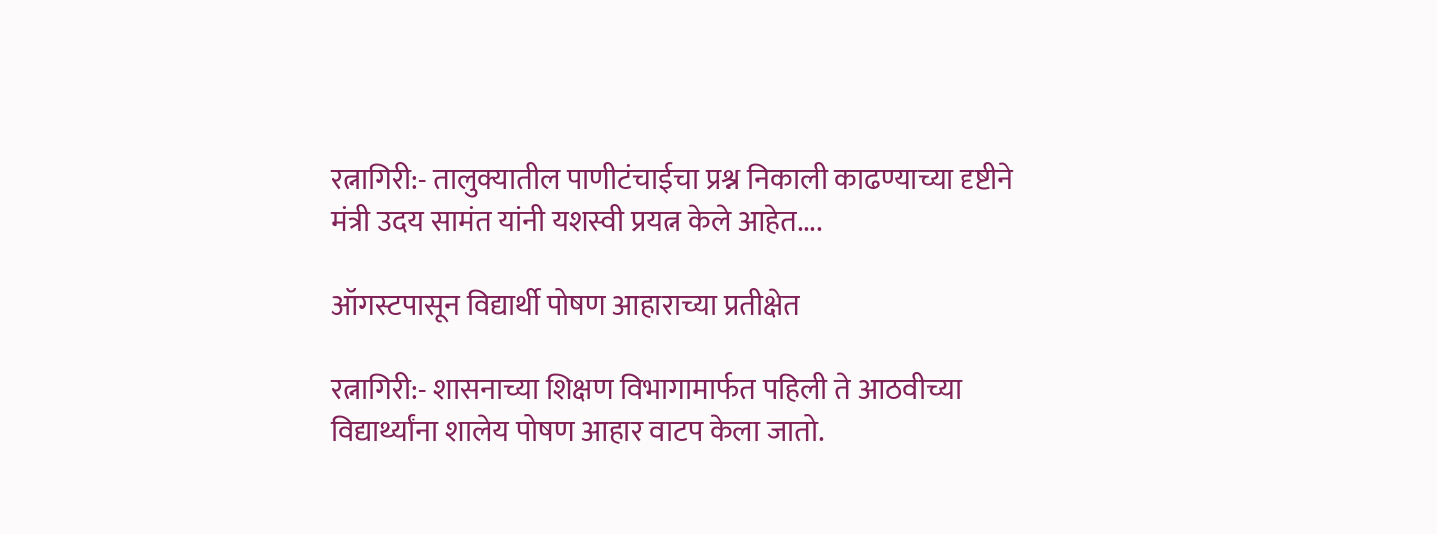रत्नागिरी:- तालुक्यातील पाणीटंचाईचा प्रश्न निकाली काढण्याच्या दृष्टीने मंत्री उदय सामंत यांनी यशस्वी प्रयत्न केले आहेत....

ऑगस्टपासून विद्यार्थी पोषण आहाराच्या प्रतीक्षेत

रत्नागिरी:- शासनाच्या शिक्षण विभागामार्फत पहिली ते आठवीच्या विद्यार्थ्यांना शालेय पोषण आहार वाटप केला जातो.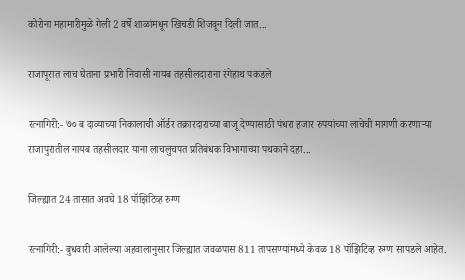कोरोना महामारीमुळे गेली 2 वर्षे शाळांमधून खिचडी शिजवून दिली जात...

राजापूरात लाच घेताना प्रभारी निवासी नायब तहसीलदाराना रंगेहाथ पकडले

रत्नागिरी:- ७० ब दाव्याच्या निकालाची ऑर्डर तक्रारदाराच्या बाजू देण्यासाठी पंधरा हजार रुपयांच्या लाचेची मागणी करणाऱ्या राजापुरातील नायब तहसीलदार याना लाचलुचपत प्रतिबंधक विभागाच्या पथकाने दहा...

जिल्ह्यात 24 तासात अवघे 18 पॉझिटिव्ह रुग्ण

रत्नागिरी:- बुधवारी आलेल्या अहवालानुसार जिल्ह्यात जवळपास 811 तापसण्यांमध्ये केवळ 18 पॉझिटिव्ह रुग्ण सापडले आहेत.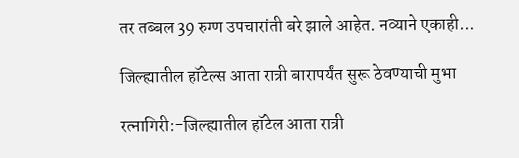तर तब्बल 39 रुग्ण उपचारांती बरे झाले आहेत. नव्याने एकाही...

जिल्ह्यातील हॉटेल्स आता रात्री बारापर्यंत सुरू ठेवण्याची मुभा

रत्नागिरी:-जिल्ह्यातील हॉटेल आता रात्री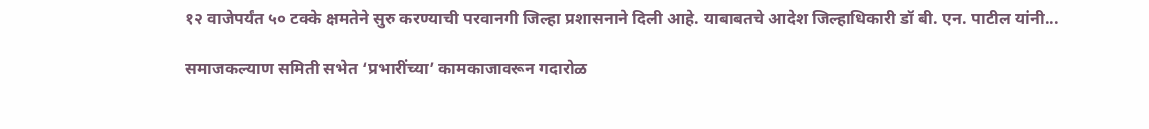१२ वाजेपर्यंत ५० टक्के क्षमतेने सुरु करण्याची परवानगी जिल्हा प्रशासनाने दिली आहे. याबाबतचे आदेश जिल्हाधिकारी डॉ बी. एन. पाटील यांनी...

समाजकल्याण समिती सभेत ‘प्रभारींच्या’ कामकाजावरून गदारोळ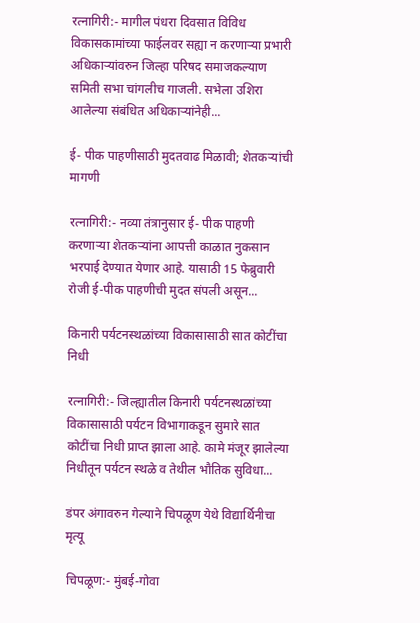रत्नागिरी:- मागील पंधरा दिवसात विविध विकासकामांच्या फाईलवर सह्या न करणार्‍या प्रभारी अधिकार्‍यांवरुन जिल्हा परिषद समाजकल्याण समिती सभा चांगलीच गाजली. सभेला उशिरा आलेल्या संबंधित अधिकार्‍यांनेही...

ई- पीक पाहणीसाठी मुदतवाढ मिळावी; शेतकऱ्यांची मागणी

रत्नागिरी:- नव्या तंत्रानुसार ई- पीक पाहणी करणार्‍या शेतकर्‍यांना आपत्ती काळात नुकसान भरपाई देण्यात येणार आहे. यासाठी 15 फेब्रुवारी रोजी ई-पीक पाहणीची मुदत संपली असून...

किनारी पर्यटनस्थळांच्या विकासासाठी सात कोटींचा निधी

रत्नागिरी:- जिल्ह्यातील किनारी पर्यटनस्थळांच्या विकासासाठी पर्यटन विभागाकडून सुमारे सात  कोटींचा निधी प्राप्त झाला आहे. कामे मंजूर झालेल्या निधीतून पर्यटन स्थळे व तेथील भौतिक सुविधा...

डंपर अंगावरुन गेल्याने चिपळूण येथे विद्यार्थिनीचा मृत्यू

चिपळूण:- मुंबई-गोवा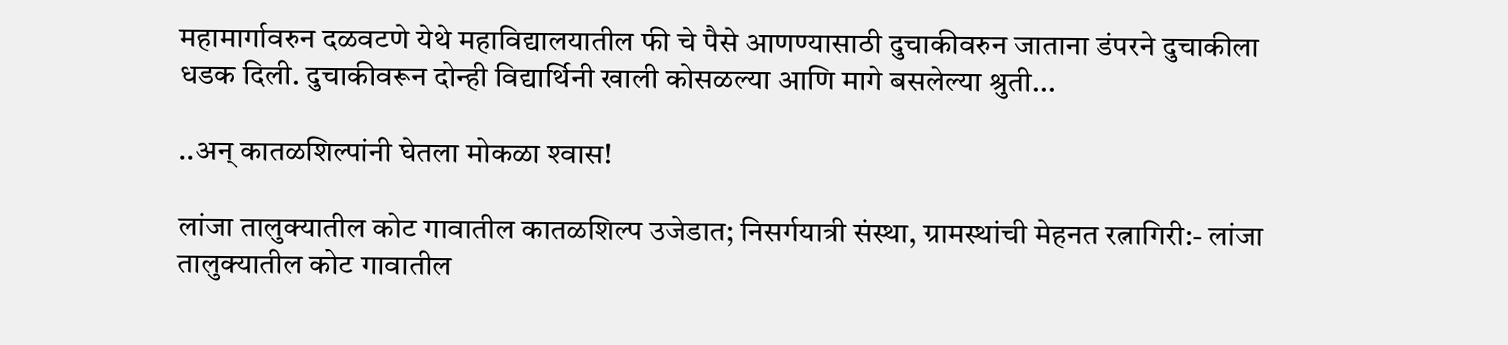महामार्गावरुन दळवटणे येथे महाविद्यालयातील फी चे पैसे आणण्यासाठी दुचाकीवरुन जाताना डंपरने दुचाकीला धडक दिली. दुचाकीवरून दोन्ही विद्यार्थिनी खाली कोसळल्या आणि मागे बसलेल्या श्रुती...

..अन् कातळशिल्पांनी घेतला मोकळा श्‍वास!

लांजा तालुक्यातील कोट गावातील कातळशिल्प उजेडात; निसर्गयात्री संस्था, ग्रामस्थांची मेहनत रत्नागिरी:- लांजा तालुक्यातील कोट गावातील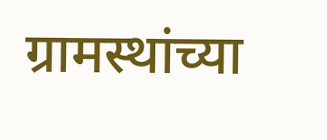ग्रामस्थांच्या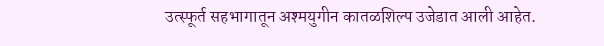उत्स्फूर्त सहभागातून अश्मयुगीन कातळशिल्प उजेडात आली आहेत.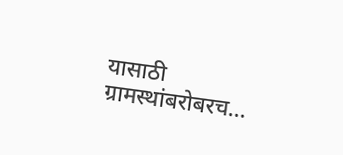यासाठी ग्रामस्थांबरोबरच...